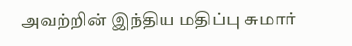அவற்றின் இந்திய மதிப்பு சுமார்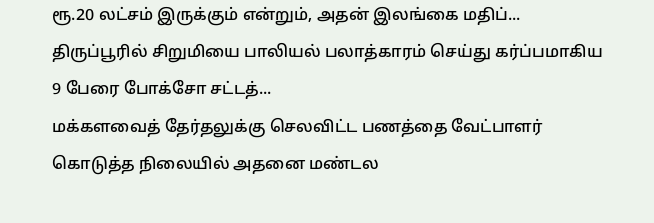ரூ.20 லட்சம் இருக்கும் என்றும், அதன் இலங்கை மதிப்...
திருப்பூரில் சிறுமியை பாலியல் பலாத்காரம் செய்து கர்ப்பமாகிய 9 பேரை போக்சோ சட்டத்...
மக்களவைத் தேர்தலுக்கு செலவிட்ட பணத்தை வேட்பாளர் கொடுத்த நிலையில் அதனை மண்டல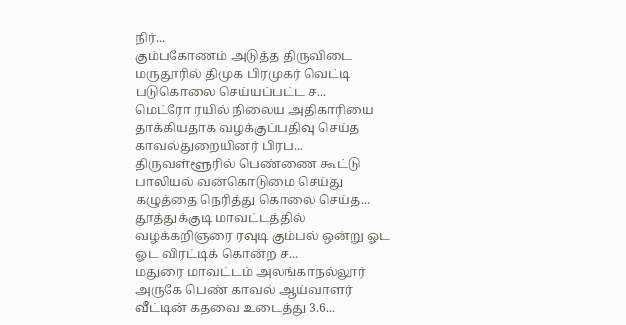நிர்...
கும்பகோணம் அடுத்த திருவிடை மருதூரில் திமுக பிரமுகர் வெட்டி படுகொலை செய்யப்பட்ட ச...
மெட்ரோ ரயில் நிலைய அதிகாரியை தாக்கியதாக வழக்குப்பதிவு செய்த காவல்துறையினர் பிரப...
திருவள்ளூரில் பெண்ணை கூட்டு பாலியல் வன்கொடுமை செய்து கழுத்தை நெரித்து கொலை செய்த...
தூத்துக்குடி மாவட்டத்தில் வழக்கறிஞரை ரவுடி கும்பல் ஒன்று ஓட ஓட விரட்டிக் கொன்ற ச...
மதுரை மாவட்டம் அலங்காநல்லூர் அருகே பெண் காவல் ஆய்வாளர் வீட்டின் கதவை உடைத்து 3.6...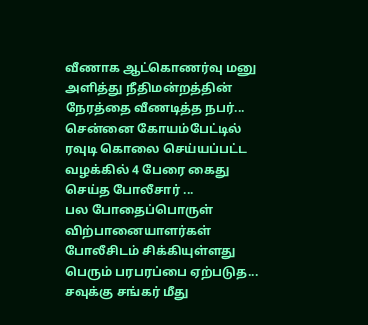வீணாக ஆட்கொணர்வு மனு அளித்து நீதிமன்றத்தின் நேரத்தை வீணடித்த நபர்...
சென்னை கோயம்பேட்டில் ரவுடி கொலை செய்யப்பட்ட வழக்கில் 4 பேரை கைது செய்த போலீசார் ...
பல போதைப்பொருள் விற்பானையாளர்கள் போலீசிடம் சிக்கியுள்ளது பெரும் பரபரப்பை ஏற்படுத...
சவுக்கு சங்கர் மீது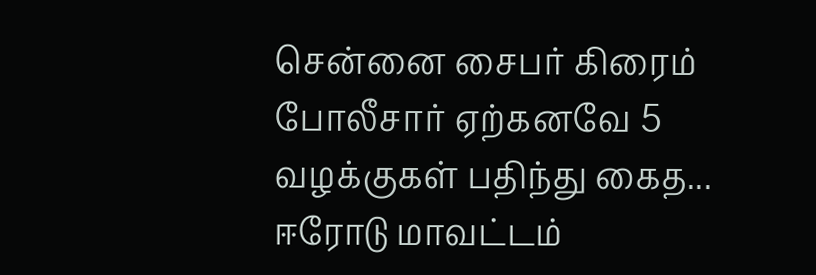சென்னை சைபர் கிரைம் போலீசார் ஏற்கனவே 5 வழக்குகள் பதிந்து கைத...
ஈரோடு மாவட்டம்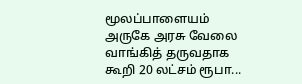மூலப்பாளையம் அருகே அரசு வேலை வாங்கித் தருவதாக கூறி 20 லட்சம் ரூபா...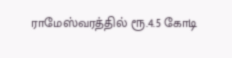ராமேஸ்வரத்தில் ரூ.4.5 கோடி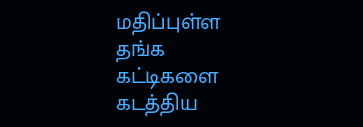மதிப்புள்ள தங்க கட்டிகளை கடத்திய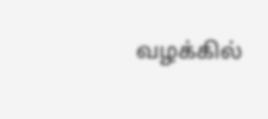வழக்கில்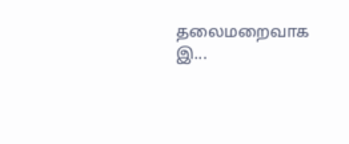தலைமறைவாக இ...